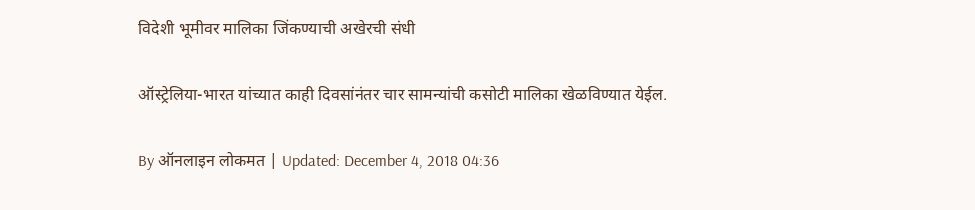विदेशी भूमीवर मालिका जिंकण्याची अखेरची संधी

ऑस्ट्रेलिया-भारत यांच्यात काही दिवसांनंतर चार सामन्यांची कसोटी मालिका खेळविण्यात येईल.

By ऑनलाइन लोकमत | Updated: December 4, 2018 04:36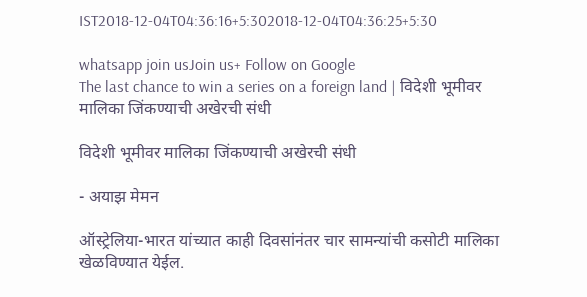IST2018-12-04T04:36:16+5:302018-12-04T04:36:25+5:30

whatsapp join usJoin us+ Follow on Google
The last chance to win a series on a foreign land | विदेशी भूमीवर मालिका जिंकण्याची अखेरची संधी

विदेशी भूमीवर मालिका जिंकण्याची अखेरची संधी

- अयाझ मेमन

ऑस्ट्रेलिया-भारत यांच्यात काही दिवसांनंतर चार सामन्यांची कसोटी मालिका खेळविण्यात येईल.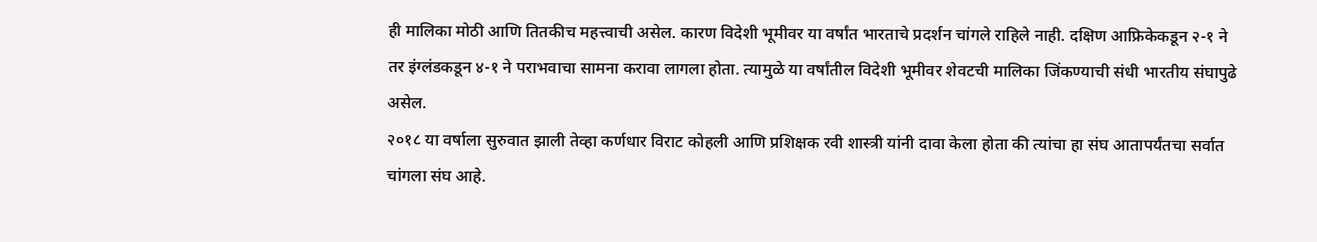ही मालिका मोठी आणि तितकीच महत्त्वाची असेल. कारण विदेशी भूमीवर या वर्षांत भारताचे प्रदर्शन चांगले राहिले नाही. दक्षिण आफ्रिकेकडून २-१ ने तर इंग्लंडकडून ४-१ ने पराभवाचा सामना करावा लागला होता. त्यामुळे या वर्षांतील विदेशी भूमीवर शेवटची मालिका जिंकण्याची संधी भारतीय संघापुढे असेल.
२०१८ या वर्षाला सुरुवात झाली तेव्हा कर्णधार विराट कोहली आणि प्रशिक्षक रवी शास्त्री यांनी दावा केला होता की त्यांचा हा संघ आतापर्यंतचा सर्वात चांगला संघ आहे.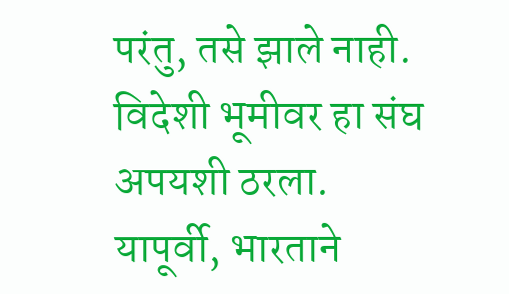परंतु, तसे झाले नाही. विदेशी भूमीवर हा संघ अपयशी ठरला. यापूर्वी, भारताने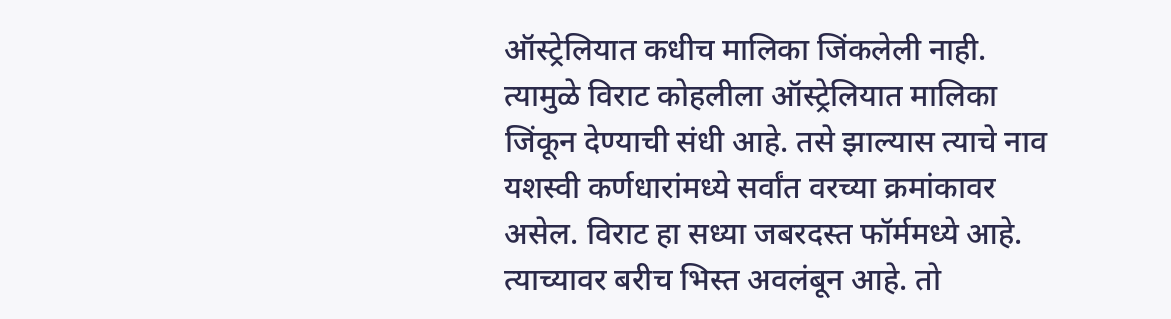ऑस्ट्रेलियात कधीच मालिका जिंकलेली नाही. त्यामुळे विराट कोहलीला ऑस्ट्रेलियात मालिका जिंकून देण्याची संधी आहे. तसे झाल्यास त्याचे नाव यशस्वी कर्णधारांमध्ये सर्वांत वरच्या क्रमांकावर असेल. विराट हा सध्या जबरदस्त फॉर्ममध्ये आहे. त्याच्यावर बरीच भिस्त अवलंबून आहे. तो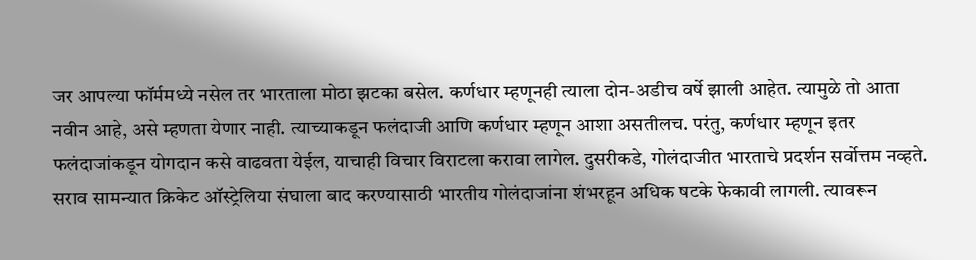जर आपल्या फॉर्ममध्ये नसेल तर भारताला मोठा झटका बसेल. कर्णधार म्हणूनही त्याला दोन-अडीच वर्षे झाली आहेत. त्यामुळे तो आता नवीन आहे, असे म्हणता येणार नाही. त्याच्याकडून फलंदाजी आणि कर्णधार म्हणून आशा असतीलच. परंतु, कर्णधार म्हणून इतर फलंदाजांकडून योगदान कसे वाढवता येईल, याचाही विचार विराटला करावा लागेल. दुसरीकडे, गोलंदाजीत भारताचे प्रदर्शन सर्वोत्तम नव्हते. सराव सामन्यात क्रिकेट ऑस्ट्रेलिया संघाला बाद करण्यासाठी भारतीय गोलंदाजांना शंभरहून अधिक षटके फेकावी लागली. त्यावरून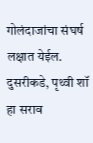गोलंदाजांचा संघर्ष लक्षात येईल. दुसरीकडे, पृथ्वी शॉ हा सराव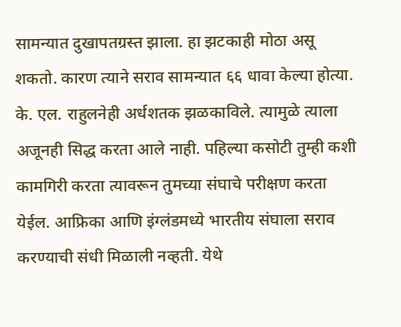सामन्यात दुखापतग्रस्त झाला. हा झटकाही मोठा असू शकतो. कारण त्याने सराव सामन्यात ६६ धावा केल्या होत्या. के. एल. राहुलनेही अर्धशतक झळकाविले. त्यामुळे त्याला अजूनही सिद्ध करता आले नाही. पहिल्या कसोटी तुम्ही कशी कामगिरी करता त्यावरून तुमच्या संघाचे परीक्षण करता येईल. आफ्रिका आणि इंग्लंडमध्ये भारतीय संघाला सराव करण्याची संधी मिळाली नव्हती. येथे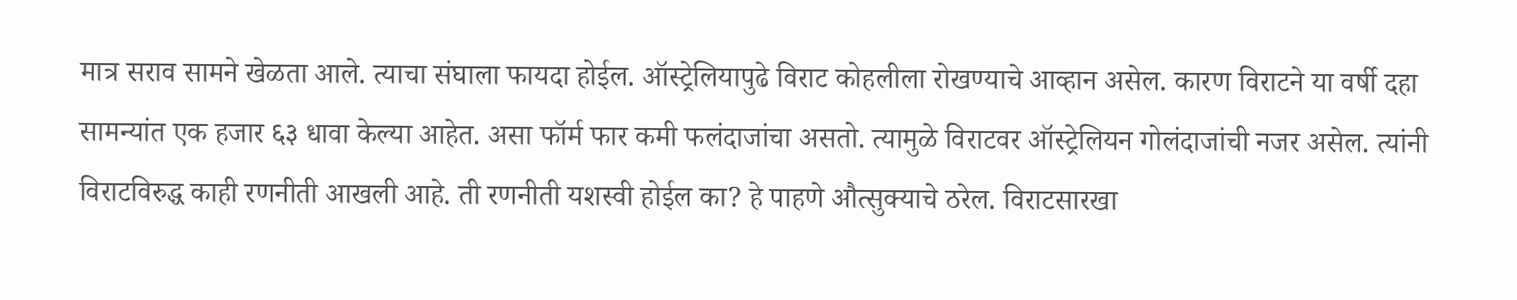मात्र सराव सामने खेळता आले. त्याचा संघाला फायदा होईल. ऑस्ट्रेलियापुढे विराट कोहलीला रोखण्याचे आव्हान असेल. कारण विराटने या वर्षी दहा सामन्यांत एक हजार ६३ धावा केल्या आहेत. असा फॉर्म फार कमी फलंदाजांचा असतो. त्यामुळे विराटवर ऑस्ट्रेलियन गोलंदाजांची नजर असेल. त्यांनी विराटविरुद्ध काही रणनीती आखली आहे. ती रणनीती यशस्वी होईल का? हे पाहणे औत्सुक्याचे ठरेल. विराटसारखा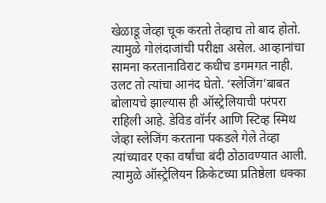खेळाडू जेव्हा चूक करतो तेव्हाच तो बाद होतो. त्यामुळे गोलंदाजांची परीक्षा असेल. आव्हानांचा सामना करतानाविराट कधीच डगमगत नाही. उलट तो त्यांचा आनंद घेतो. ‘स्लेजिंग’बाबत बोलायचे झाल्यास ही ऑस्ट्रेलियाची परंपरा राहिली आहे. डेविड वॉर्नर आणि स्टिव्ह स्मिथ जेव्हा स्लेजिंग करताना पकडले गेले तेव्हा त्यांच्यावर एका वर्षांचा बंदी ठोठावण्यात आली. त्यामुळे ऑस्ट्रेलियन क्रिकेटच्या प्रतिष्ठेला धक्का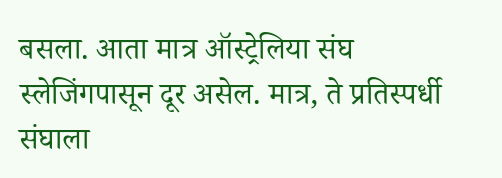बसला. आता मात्र ऑस्ट्रेलिया संघ स्लेजिंगपासून दूर असेल. मात्र, ते प्रतिस्पर्धी संघाला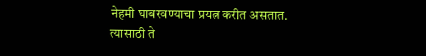नेहमी घाबरवण्याचा प्रयत्न करीत असतात. त्यासाठी ते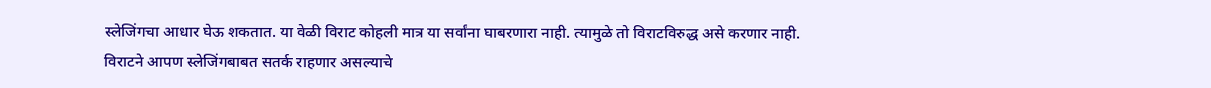स्लेजिंगचा आधार घेऊ शकतात. या वेळी विराट कोहली मात्र या सर्वांना घाबरणारा नाही. त्यामुळे तो विराटविरुद्ध असे करणार नाही. विराटने आपण स्लेजिंगबाबत सतर्क राहणार असल्याचे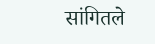सांगितले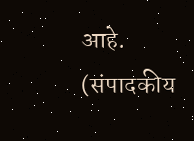आहे.
(संपादकीय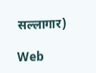सल्लागार)

Web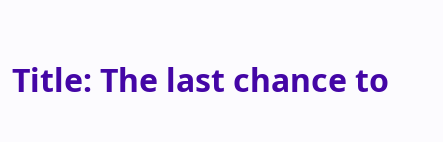Title: The last chance to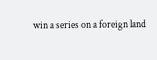win a series on a foreign land